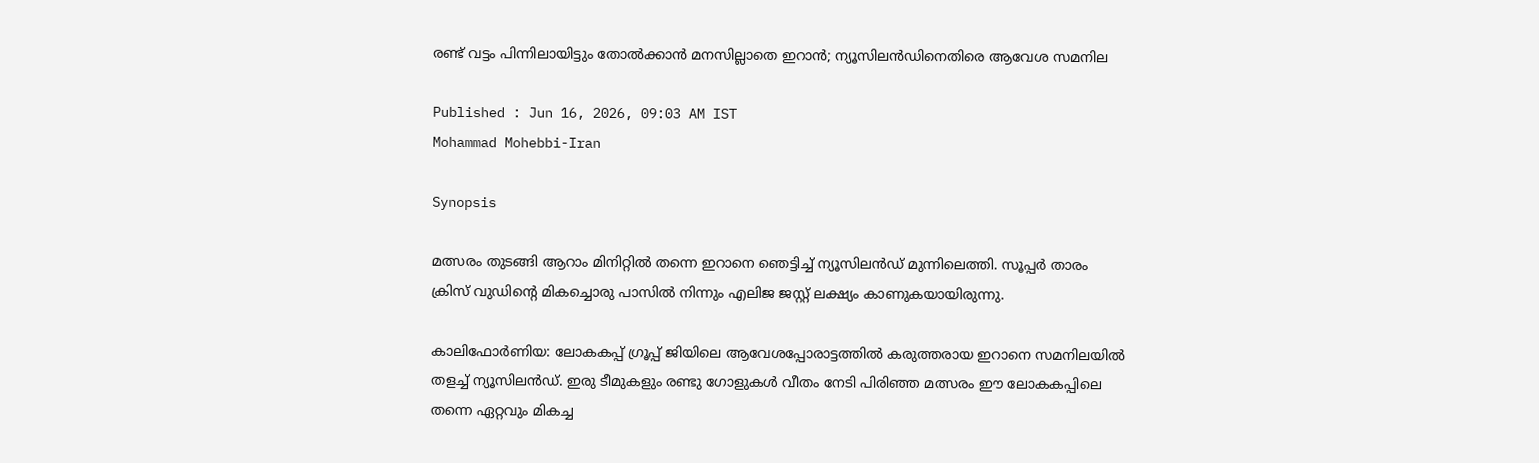രണ്ട് വട്ടം പിന്നിലായിട്ടും തോൽക്കാൻ മനസില്ലാതെ ഇറാൻ; ന്യൂസിലൻഡിനെതിരെ ആവേശ സമനില

Published : Jun 16, 2026, 09:03 AM IST
Mohammad Mohebbi-Iran

Synopsis

മത്സരം തുടങ്ങി ആറാം മിനിറ്റിൽ തന്നെ ഇറാനെ ഞെട്ടിച്ച് ന്യൂസിലൻഡ് മുന്നിലെത്തി. സൂപ്പർ താരം ക്രിസ് വുഡിന്‍റെ മികച്ചൊരു പാസിൽ നിന്നും എലിജ ജസ്റ്റ് ലക്ഷ്യം കാണുകയായിരുന്നു.

കാലിഫോര്‍ണിയ: ലോകകപ്പ് ഗ്രൂപ്പ് ജിയിലെ ആവേശപ്പോരാട്ടത്തിൽ കരുത്തരായ ഇറാനെ സമനിലയിൽ തളച്ച് ന്യൂസിലൻഡ്. ഇരു ടീമുകളും രണ്ടു ഗോളുകൾ വീതം നേടി പിരിഞ്ഞ മത്സരം ഈ ലോകകപ്പിലെ തന്നെ ഏറ്റവും മികച്ച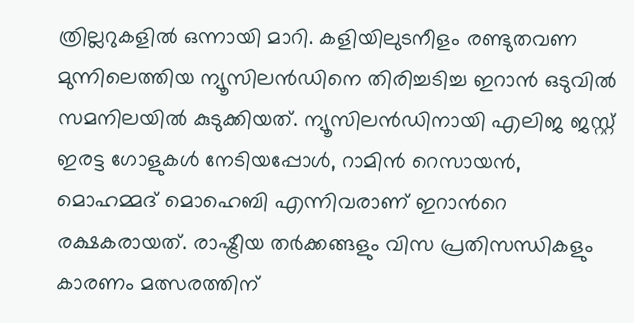ത്രില്ലറുകളിൽ ഒന്നായി മാറി. കളിയിലുടനീളം രണ്ടുതവണ മുന്നിലെത്തിയ ന്യൂസിലൻഡിനെ തിരിച്ചടിച്ച ഇറാൻ ഒടുവിൽ സമനിലയിൽ കുടുക്കിയത്. ന്യൂസിലൻഡിനായി എലിജ ജസ്റ്റ് ഇരട്ട ഗോളുകൾ നേടിയപ്പോൾ, റാമിൻ റെസായൻ, മൊഹമ്മദ് മൊഹെബി എന്നിവരാണ് ഇറാന്‍റെ രക്ഷകരായത്. രാഷ്ട്രീയ തർക്കങ്ങളും വിസ പ്രതിസന്ധികളും കാരണം മത്സരത്തിന്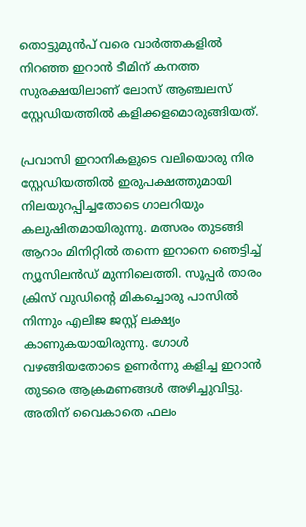തൊട്ടുമുൻപ് വരെ വാർത്തകളിൽ നിറഞ്ഞ ഇറാൻ ടീമിന് കനത്ത സുരക്ഷയിലാണ് ലോസ് ആഞ്ചലസ് സ്റ്റേഡിയത്തിൽ കളിക്കളമൊരുങ്ങിയത്.

പ്രവാസി ഇറാനികളുടെ വലിയൊരു നിര സ്റ്റേഡിയത്തിൽ ഇരുപക്ഷത്തുമായി നിലയുറപ്പിച്ചതോടെ ഗാലറിയും കലുഷിതമായിരുന്നു. മത്സരം തുടങ്ങി ആറാം മിനിറ്റിൽ തന്നെ ഇറാനെ ഞെട്ടിച്ച് ന്യൂസിലൻഡ് മുന്നിലെത്തി. സൂപ്പർ താരം ക്രിസ് വുഡിന്‍റെ മികച്ചൊരു പാസിൽ നിന്നും എലിജ ജസ്റ്റ് ലക്ഷ്യം കാണുകയായിരുന്നു. ഗോൾ വഴങ്ങിയതോടെ ഉണർന്നു കളിച്ച ഇറാൻ തുടരെ ആക്രമണങ്ങൾ അഴിച്ചുവിട്ടു. അതിന് വൈകാതെ ഫലം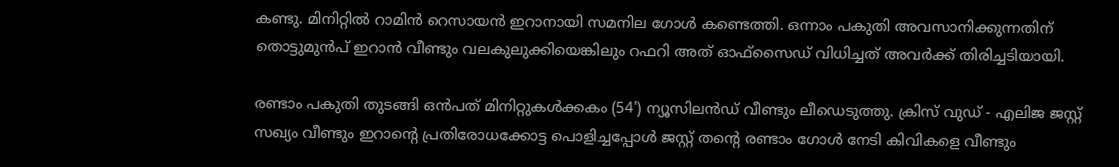കണ്ടു. മിനിറ്റിൽ റാമിൻ റെസായൻ ഇറാനായി സമനില ഗോൾ കണ്ടെത്തി. ഒന്നാം പകുതി അവസാനിക്കുന്നതിന് തൊട്ടുമുൻപ് ഇറാൻ വീണ്ടും വലകുലുക്കിയെങ്കിലും റഫറി അത് ഓഫ്‌സൈഡ് വിധിച്ചത് അവർക്ക് തിരിച്ചടിയായി.

രണ്ടാം പകുതി തുടങ്ങി ഒൻപത് മിനിറ്റുകൾക്കകം (54') ന്യൂസിലൻഡ് വീണ്ടും ലീഡെടുത്തു. ക്രിസ് വുഡ് - എലിജ ജസ്റ്റ് സഖ്യം വീണ്ടും ഇറാന്‍റെ പ്രതിരോധക്കോട്ട പൊളിച്ചപ്പോൾ ജസ്റ്റ് തന്‍റെ രണ്ടാം ഗോൾ നേടി കിവികളെ വീണ്ടും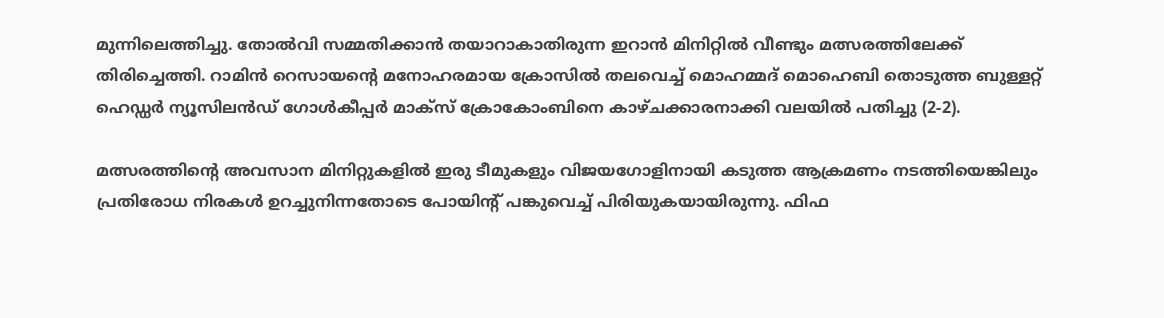മുന്നിലെത്തിച്ചു. തോൽവി സമ്മതിക്കാൻ തയാറാകാതിരുന്ന ഇറാൻ മിനിറ്റിൽ വീണ്ടും മത്സരത്തിലേക്ക് തിരിച്ചെത്തി. റാമിൻ റെസായന്‍റെ മനോഹരമായ ക്രോസിൽ തലവെച്ച് മൊഹമ്മദ് മൊഹെബി തൊടുത്ത ബുള്ളറ്റ് ഹെഡ്ഡർ ന്യൂസിലൻഡ് ഗോൾകീപ്പർ മാക്സ് ക്രോകോംബിനെ കാഴ്ചക്കാരനാക്കി വലയിൽ പതിച്ചു (2-2).

മത്സരത്തിന്‍റെ അവസാന മിനിറ്റുകളിൽ ഇരു ടീമുകളും വിജയഗോളിനായി കടുത്ത ആക്രമണം നടത്തിയെങ്കിലും പ്രതിരോധ നിരകൾ ഉറച്ചുനിന്നതോടെ പോയിന്‍റ് പങ്കുവെച്ച് പിരിയുകയായിരുന്നു. ഫിഫ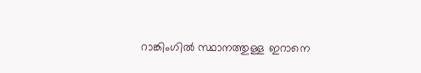റാങ്കിംഗിൽ സ്ഥാനത്തുള്ള ഇറാനെ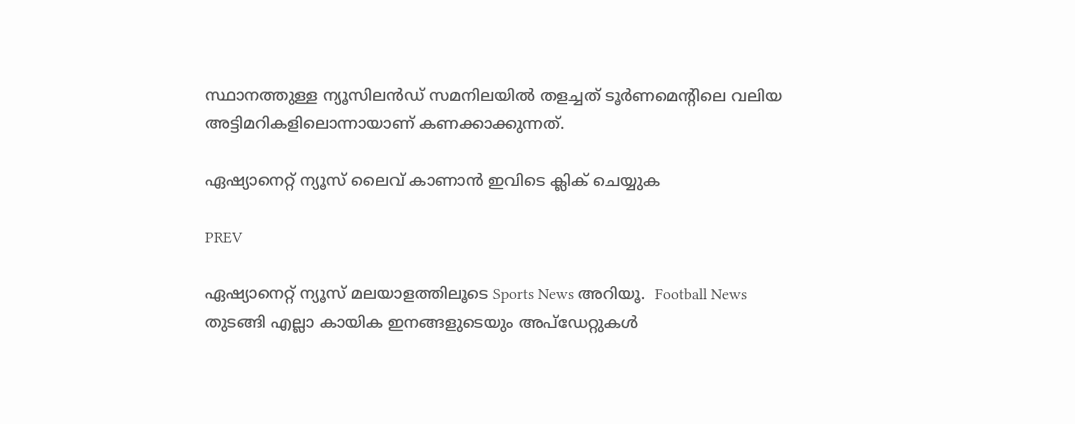സ്ഥാനത്തുള്ള ന്യൂസിലൻഡ് സമനിലയിൽ തളച്ചത് ടൂർണമെന്‍റിലെ വലിയ അട്ടിമറികളിലൊന്നായാണ് കണക്കാക്കുന്നത്.

ഏഷ്യാനെറ്റ് ന്യൂസ് ലൈവ് കാണാന്‍ ഇവിടെ ക്ലിക് ചെയ്യുക

PREV

ഏഷ്യാനെറ്റ് ന്യൂസ് മലയാളത്തിലൂടെ Sports News അറിയൂ.  Football News തുടങ്ങി എല്ലാ കായിക ഇനങ്ങളുടെയും അപ്‌ഡേറ്റുകൾ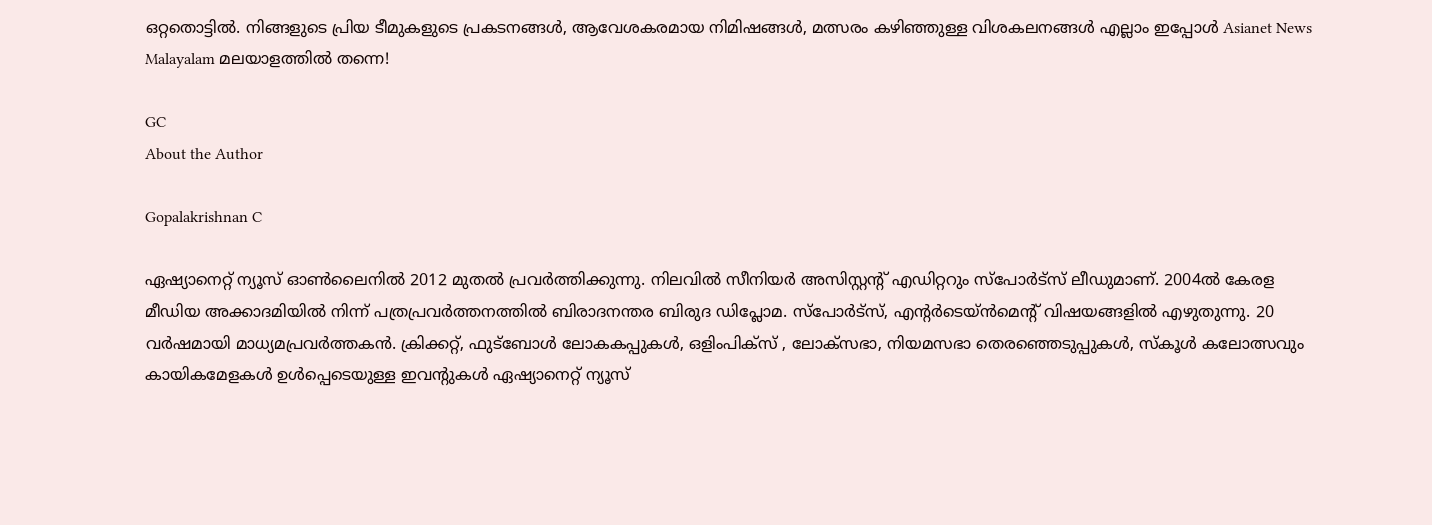ഒറ്റതൊട്ടിൽ. നിങ്ങളുടെ പ്രിയ ടീമുകളുടെ പ്രകടനങ്ങൾ, ആവേശകരമായ നിമിഷങ്ങൾ, മത്സരം കഴിഞ്ഞുള്ള വിശകലനങ്ങൾ എല്ലാം ഇപ്പോൾ Asianet News Malayalam മലയാളത്തിൽ തന്നെ!

GC
About the Author

Gopalakrishnan C

ഏഷ്യാനെറ്റ് ന്യൂസ് ഓണ്‍ലൈനില്‍ 2012 മുതല്‍ പ്രവര്‍ത്തിക്കുന്നു. നിലവില്‍ സീനിയര്‍ അസിസ്റ്റന്‍റ് എഡിറ്ററും സ്പോർട്സ് ലീഡുമാണ്. 2004ൽ കേരള മീഡിയ അക്കാദമിയില്‍ നിന്ന് പത്രപ്രവര്‍ത്തനത്തില്‍ ബിരാദനന്തര ബിരുദ ഡിപ്ലോമ. സ്പോര്‍ട്സ്, എന്‍റര്‍ടെയ്ൻമെന്‍റ് വിഷയങ്ങളില്‍ എഴുതുന്നു. 20 വര്‍ഷമായി മാധ്യമപ്രവര്‍ത്തകൻ. ക്രിക്കറ്റ്, ഫുട്ബോള്‍ ലോകകപ്പുകൾ, ഒളിംപിക്സ് , ലോക്സഭാ, നിയമസഭാ തെരഞ്ഞെടുപ്പുകള്‍, സ്കൂള്‍ കലോത്സവും കായികമേളകള്‍ ഉള്‍പ്പെടെയുള്ള ഇവന്‍റുകള്‍ ഏഷ്യാനെറ്റ് ന്യൂസ്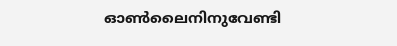ഓണ്‍ലൈനിനുവേണ്ടി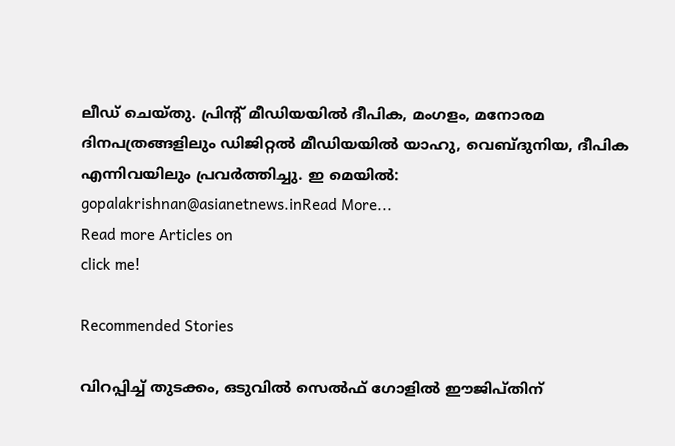ലീഡ് ചെയ്തു. പ്രിന്‍റ് മീഡിയയില്‍ ദീപിക, മംഗളം, മനോരമ ദിനപത്രങ്ങളിലും ഡിജിറ്റൽ മീഡിയയില്‍ യാഹു, വെബ്ദുനിയ, ദീപിക എന്നിവയിലും പ്രവര്‍ത്തിച്ചു. ഇ മെയില്‍: gopalakrishnan@asianetnews.inRead More...
Read more Articles on
click me!

Recommended Stories

വിറപ്പിച്ച് തുടക്കം, ഒടുവിൽ സെൽഫ് ഗോളിൽ ഈജിപ്തിന്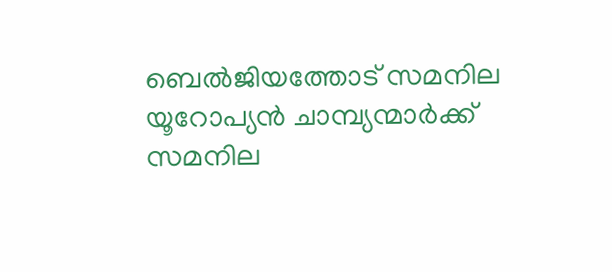ബെൽജിയത്തോട് സമനില
യൂറോപ്യൻ ചാമ്പ്യന്മാർക്ക് സമനില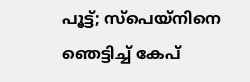പൂട്ട്; സ്പെയ്നിനെ ഞെട്ടിച്ച് കേപ്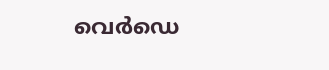വെര്‍ഡെ